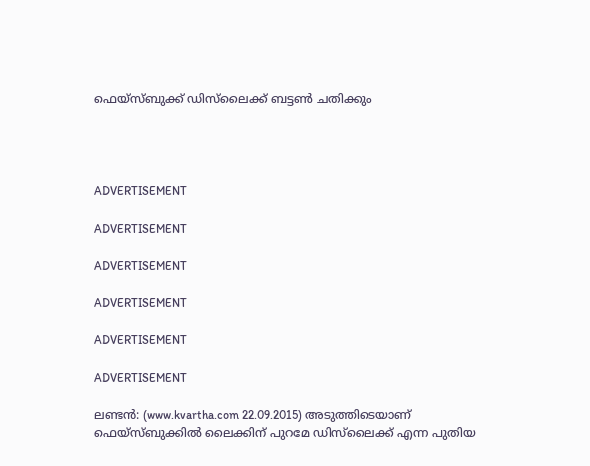ഫെയ്‌സ്ബുക്ക് ഡിസ്‌ലൈക്ക് ബട്ടണ്‍ ചതിക്കും




ADVERTISEMENT

ADVERTISEMENT

ADVERTISEMENT

ADVERTISEMENT

ADVERTISEMENT

ADVERTISEMENT

ലണ്ടന്‍: (www.kvartha.com 22.09.2015) അടുത്തിടെയാണ് ഫെയ്‌സ്ബുക്കില്‍ ലൈക്കിന് പുറമേ ഡിസ്‌ലൈക്ക് എന്ന പുതിയ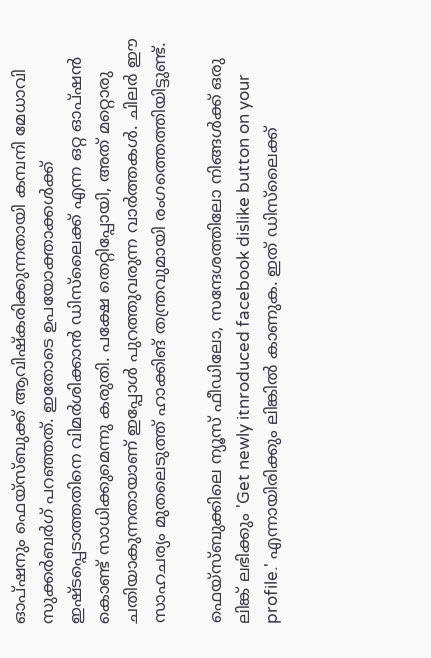ഓപ്ഷനും ഫെയ്‌സ്ബുക്ക് ആവിഷ്‌കരിക്കുന്നതായി കമ്പനി മേധാവി സുക്കര്‍ബര്‍ഗ് പറഞ്ഞത്. ഇതോടെ ഉപയോക്താക്കള്‍ക്ക് ഇഷ്ടപ്പെടാത്തതിനെ വിമര്‍ശിക്കാന്‍ ഡിസ്‌ലൈക്ക് എന്ന ഒറ്റ ഓപ്ഷന്‍ കൊണ്ട് സാധിക്കുമെന്നു കരുതി. പക്ഷേ തെറ്റിപ്പോയി, അത് മറ്റൊരു ചതിയാകുന്നതായാണ് ഇപ്പോള്‍ പുറത്തുവരുന്ന വാര്‍ത്തകള്‍. ചിലര്‍ ഈ സാഹചര്യം മുതലെടുത്ത് ഹാക്കിങ് തന്ത്രവുമായി രംഗത്തെത്തിയിട്ടുണ്ട്.

ഫെയ്‌സ്ബുക്കിലെ ന്യൂസ് ഫീഡിലോ, സന്ദേശത്തിലോ നിങ്ങള്‍ക്ക് ഒരു ലിങ്ക് ലഭിക്കും 'Get newly itnroduced facebook dislike button on your profile.' എന്നായിരിക്കും ലിങ്കില്‍ കാണുക. ഇത് ഡിസ്‌ലൈക്ക്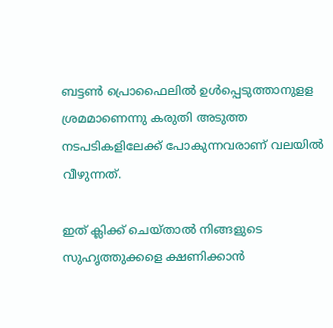ബട്ടണ്‍ പ്രൊഫൈലില്‍ ഉള്‍പ്പെടുത്താനുളള ശ്രമമാണെന്നു കരുതി അടുത്ത നടപടികളിലേക്ക് പോകുന്നവരാണ് വലയില്‍ വീഴുന്നത്.

ഇത് ക്ലിക്ക് ചെയ്താല്‍ നിങ്ങളുടെ സുഹൃത്തുക്കളെ ക്ഷണിക്കാന്‍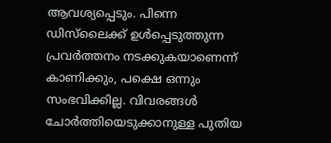ആവശ്യപ്പെടും. പിന്നെ ഡിസ്‌ലൈക്ക് ഉള്‍പ്പെടുത്തുന്ന പ്രവര്‍ത്തനം നടക്കുകയാണെന്ന് കാണിക്കും, പക്ഷെ ഒന്നും സംഭവിക്കില്ല. വിവരങ്ങള്‍ ചോര്‍ത്തിയെടുക്കാനുള്ള പുതിയ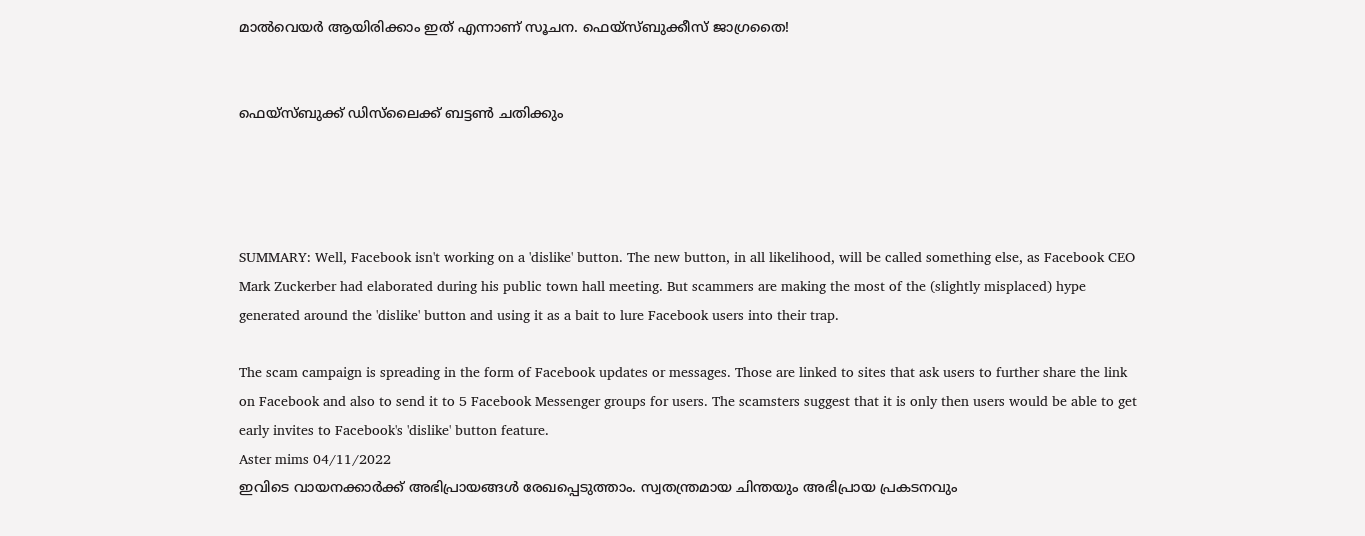മാല്‍വെയര്‍ ആയിരിക്കാം ഇത് എന്നാണ് സൂചന. ഫെയ്‌സ്ബുക്കീസ് ജാഗ്രതൈ!


ഫെയ്‌സ്ബുക്ക് ഡിസ്‌ലൈക്ക് ബട്ടണ്‍ ചതിക്കും




SUMMARY: Well, Facebook isn't working on a 'dislike' button. The new button, in all likelihood, will be called something else, as Facebook CEO Mark Zuckerber had elaborated during his public town hall meeting. But scammers are making the most of the (slightly misplaced) hype generated around the 'dislike' button and using it as a bait to lure Facebook users into their trap.

The scam campaign is spreading in the form of Facebook updates or messages. Those are linked to sites that ask users to further share the link on Facebook and also to send it to 5 Facebook Messenger groups for users. The scamsters suggest that it is only then users would be able to get early invites to Facebook's 'dislike' button feature.
Aster mims 04/11/2022
ഇവിടെ വായനക്കാർക്ക് അഭിപ്രായങ്ങൾ രേഖപ്പെടുത്താം. സ്വതന്ത്രമായ ചിന്തയും അഭിപ്രായ പ്രകടനവും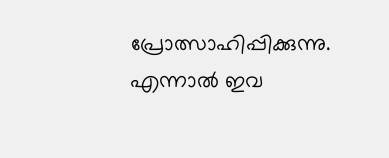പ്രോത്സാഹിപ്പിക്കുന്നു. എന്നാൽ ഇവ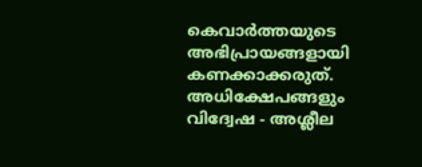കെവാർത്തയുടെ അഭിപ്രായങ്ങളായി കണക്കാക്കരുത്. അധിക്ഷേപങ്ങളും വിദ്വേഷ - അശ്ലീല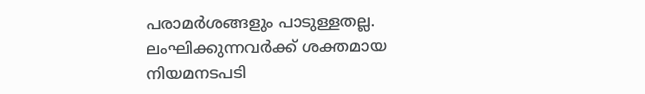പരാമർശങ്ങളും പാടുള്ളതല്ല. ലംഘിക്കുന്നവർക്ക് ശക്തമായ നിയമനടപടി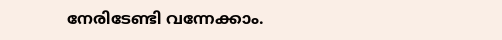നേരിടേണ്ടി വന്നേക്കാം.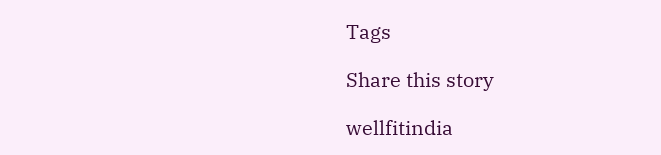Tags

Share this story

wellfitindia